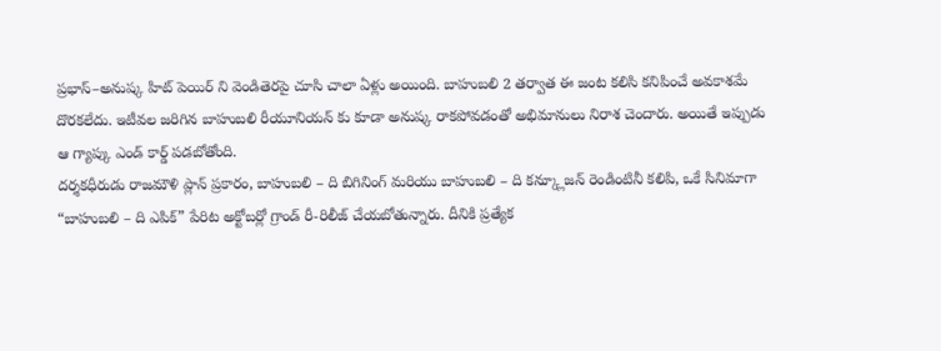ప్రభాస్–అనుష్క హిట్ పెయిర్ ని వెండితెరపై చూసి చాలా ఏళ్లు అయింది. బాహుబలి 2 తర్వాత ఈ జంట కలిసి కనిపించే అవకాశమే దొరకలేదు. ఇటీవల జరిగిన బాహుబలి రీయూనియన్ కు కూడా అనుష్క రాకపోవడంతో అభిమానులు నిరాశ చెందారు. అయితే ఇప్పుడు ఆ గ్యాప్కు ఎండ్ కార్డ్ పడబోతోంది.
దర్శకధీరుడు రాజమౌళి ప్లాన్ ప్రకారం, బాహుబలి – ది బిగినింగ్ మరియు బాహుబలి – ది కన్క్లూజన్ రెండింటినీ కలిపి, ఒకే సినిమాగా “బాహుబలి – ది ఎపిక్” పేరిట అక్టోబర్లో గ్రాండ్ రీ-రిలీజ్ చేయబోతున్నారు. దీనికి ప్రత్యేక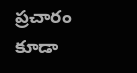ప్రచారం కూడా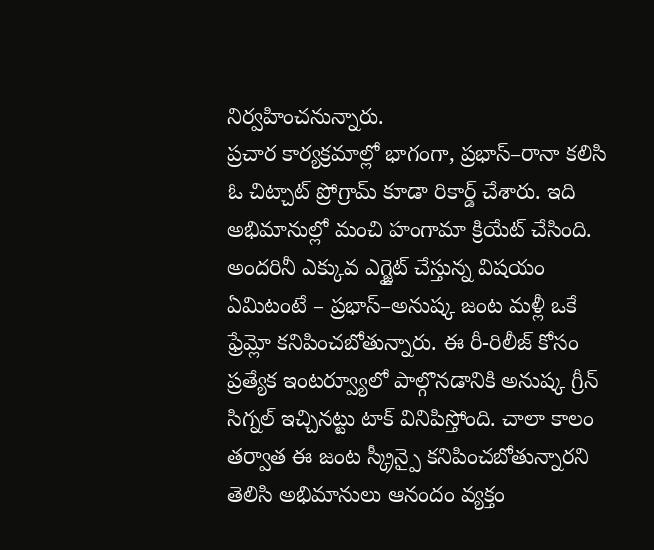నిర్వహించనున్నారు.
ప్రచార కార్యక్రమాల్లో భాగంగా, ప్రభాస్–రానా కలిసి ఓ చిట్చాట్ ప్రోగ్రామ్ కూడా రికార్డ్ చేశారు. ఇది అభిమానుల్లో మంచి హంగామా క్రియేట్ చేసింది.
అందరినీ ఎక్కువ ఎగ్జైట్ చేస్తున్న విషయం ఏమిటంటే – ప్రభాస్–అనుష్క జంట మళ్లీ ఒకే ఫ్రేమ్లో కనిపించబోతున్నారు. ఈ రీ-రిలీజ్ కోసం ప్రత్యేక ఇంటర్వ్యూలో పాల్గొనడానికి అనుష్క గ్రీన్ సిగ్నల్ ఇచ్చినట్టు టాక్ వినిపిస్తోంది. చాలా కాలం తర్వాత ఈ జంట స్క్రీన్పై కనిపించబోతున్నారని తెలిసి అభిమానులు ఆనందం వ్యక్తం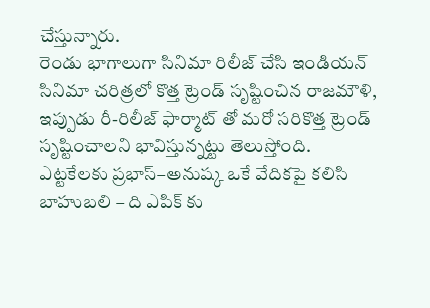చేస్తున్నారు.
రెండు భాగాలుగా సినిమా రిలీజ్ చేసి ఇండియన్ సినిమా చరిత్రలో కొత్త ట్రెండ్ సృష్టించిన రాజమౌళి, ఇప్పుడు రీ-రిలీజ్ ఫార్మాట్ తో మరో సరికొత్త ట్రెండ్ సృష్టించాలని భావిస్తున్నట్టు తెలుస్తోంది.
ఎట్టకేలకు ప్రభాస్–అనుష్క ఒకే వేదికపై కలిసి బాహుబలి – ది ఎపిక్ కు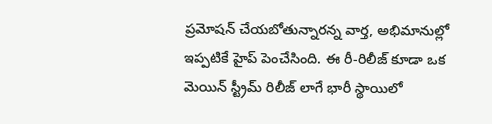ప్రమోషన్ చేయబోతున్నారన్న వార్త, అభిమానుల్లో ఇప్పటికే హైప్ పెంచేసింది. ఈ రీ-రిలీజ్ కూడా ఒక మెయిన్ స్ట్రీమ్ రిలీజ్ లాగే భారీ స్థాయిలో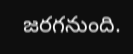జరగనుంది.